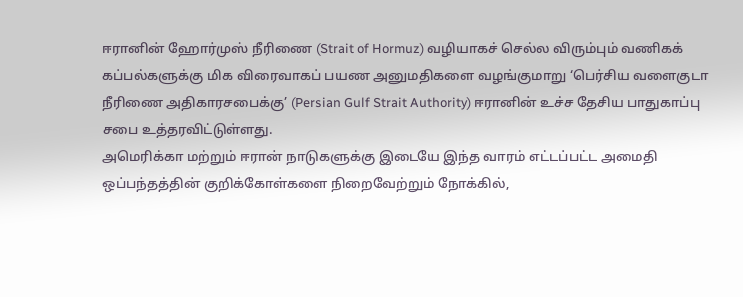ஈரானின் ஹோர்முஸ் நீரிணை (Strait of Hormuz) வழியாகச் செல்ல விரும்பும் வணிகக் கப்பல்களுக்கு மிக விரைவாகப் பயண அனுமதிகளை வழங்குமாறு ‘பெர்சிய வளைகுடா நீரிணை அதிகாரசபைக்கு’ (Persian Gulf Strait Authority) ஈரானின் உச்ச தேசிய பாதுகாப்பு சபை உத்தரவிட்டுள்ளது.
அமெரிக்கா மற்றும் ஈரான் நாடுகளுக்கு இடையே இந்த வாரம் எட்டப்பட்ட அமைதி ஒப்பந்தத்தின் குறிக்கோள்களை நிறைவேற்றும் நோக்கில்,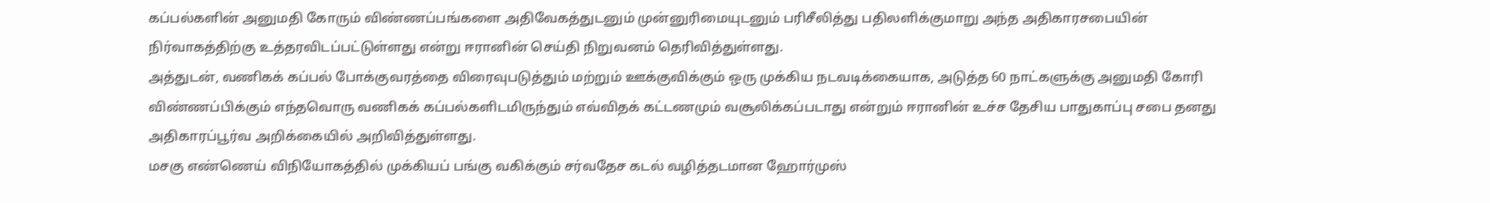கப்பல்களின் அனுமதி கோரும் விண்ணப்பங்களை அதிவேகத்துடனும் முன்னுரிமையுடனும் பரிசீலித்து பதிலளிக்குமாறு அந்த அதிகாரசபையின் நிர்வாகத்திற்கு உத்தரவிடப்பட்டுள்ளது என்று ஈரானின் செய்தி நிறுவனம் தெரிவித்துள்ளது.
அத்துடன், வணிகக் கப்பல் போக்குவரத்தை விரைவுபடுத்தும் மற்றும் ஊக்குவிக்கும் ஒரு முக்கிய நடவடிக்கையாக, அடுத்த 60 நாட்களுக்கு அனுமதி கோரி விண்ணப்பிக்கும் எந்தவொரு வணிகக் கப்பல்களிடமிருந்தும் எவ்விதக் கட்டணமும் வசூலிக்கப்படாது என்றும் ஈரானின் உச்ச தேசிய பாதுகாப்பு சபை தனது அதிகாரப்பூர்வ அறிக்கையில் அறிவித்துள்ளது.
மசகு எண்ணெய் விநியோகத்தில் முக்கியப் பங்கு வகிக்கும் சர்வதேச கடல் வழித்தடமான ஹோர்முஸ்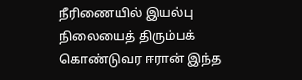நீரிணையில் இயல்பு நிலையைத் திரும்பக் கொண்டுவர ஈரான் இந்த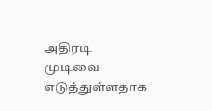அதிரடி முடிவை எடுத்துள்ளதாக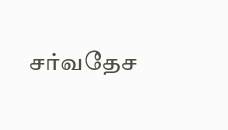சர்வதேச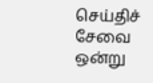செய்திச் சேவை ஒன்று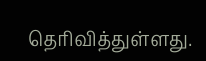தெரிவித்துள்ளது.